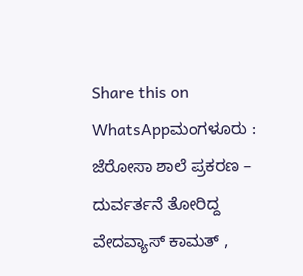Share this on WhatsAppಮಂಗಳೂರು : ಜೆರೋಸಾ ಶಾಲೆ ಪ್ರಕರಣ – ದುರ್ವರ್ತನೆ ತೋರಿದ್ದ ವೇದವ್ಯಾಸ್ ಕಾಮತ್ ,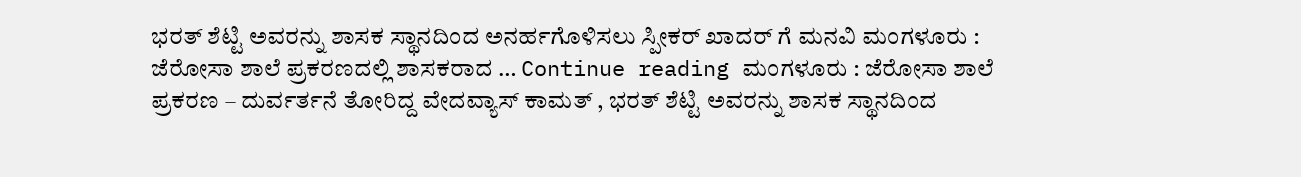ಭರತ್ ಶೆಟ್ಟಿ ಅವರನ್ನು ಶಾಸಕ ಸ್ಥಾನದಿಂದ ಅನರ್ಹಗೊಳಿಸಲು ಸ್ಪೀಕರ್ ಖಾದರ್ ಗೆ ಮನವಿ ಮಂಗಳೂರು : ಜೆರೋಸಾ ಶಾಲೆ ಪ್ರಕರಣದಲ್ಲಿ ಶಾಸಕರಾದ … Continue reading ಮಂಗಳೂರು : ಜೆರೋಸಾ ಶಾಲೆ ಪ್ರಕರಣ – ದುರ್ವರ್ತನೆ ತೋರಿದ್ದ ವೇದವ್ಯಾಸ್ ಕಾಮತ್ , ಭರತ್ ಶೆಟ್ಟಿ ಅವರನ್ನು ಶಾಸಕ ಸ್ಥಾನದಿಂದ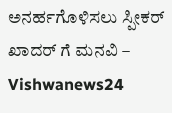ಅನರ್ಹಗೊಳಿಸಲು ಸ್ಪೀಕರ್ ಖಾದರ್ ಗೆ ಮನವಿ – Vishwanews24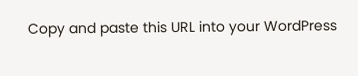Copy and paste this URL into your WordPress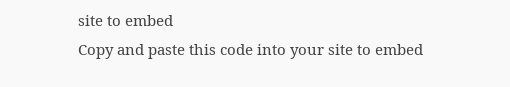site to embed
Copy and paste this code into your site to embed